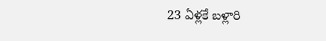23 ఏళ్లకే బళ్లారి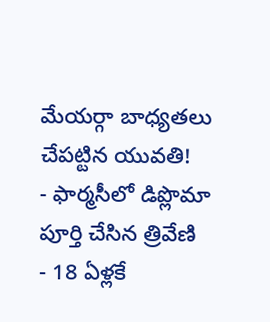మేయర్గా బాధ్యతలు చేపట్టిన యువతి!
- ఫార్మసీలో డిప్లొమా పూర్తి చేసిన త్రివేణి
- 18 ఏళ్లకే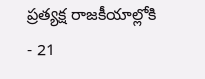ప్రత్యక్ష రాజకీయాల్లోకి
- 21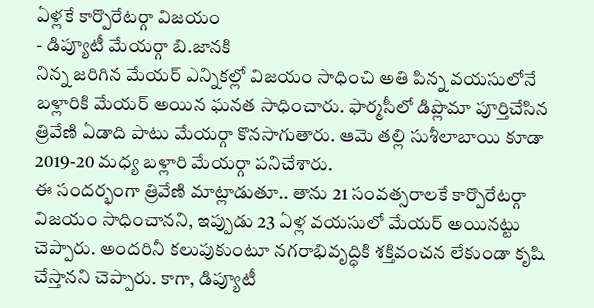ఏళ్లకే కార్పొరేటర్గా విజయం
- డిప్యూటీ మేయర్గా బి.జానకి
నిన్న జరిగిన మేయర్ ఎన్నికల్లో విజయం సాధించి అతి పిన్న వయసులోనే బళ్లారికి మేయర్ అయిన ఘనత సాధించారు. ఫార్మసీలో డిప్లొమా పూర్తిచేసిన త్రివేణి ఏడాది పాటు మేయర్గా కొనసాగుతారు. ఆమె తల్లి సుశీలాబాయి కూడా 2019-20 మధ్య బళ్లారి మేయర్గా పనిచేశారు.
ఈ సందర్భంగా త్రివేణి మాట్లాడుతూ.. తాను 21 సంవత్సరాలకే కార్పొరేటర్గా విజయం సాధించానని, ఇప్పుడు 23 ఏళ్ల వయసులో మేయర్ అయినట్టు చెప్పారు. అందరినీ కలుపుకుంటూ నగరాభివృద్ధికి శక్తివంచన లేకుండా కృషి చేస్తానని చెప్పారు. కాగా, డిప్యూటీ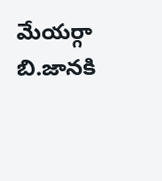మేయర్గా బి.జానకి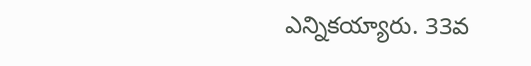ఎన్నికయ్యారు. 33వ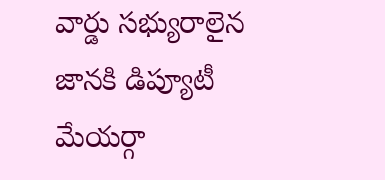వార్డు సభ్యురాలైన జానకి డిప్యూటీ మేయర్గా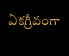ఏకగ్రీవంగా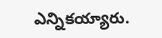ఎన్నికయ్యారు.